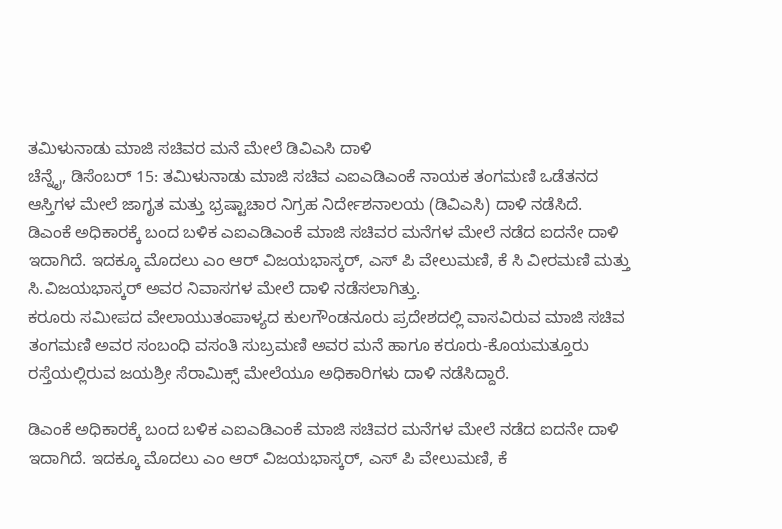ತಮಿಳುನಾಡು ಮಾಜಿ ಸಚಿವರ ಮನೆ ಮೇಲೆ ಡಿವಿಎಸಿ ದಾಳಿ
ಚೆನ್ನೈ, ಡಿಸೆಂಬರ್ 15: ತಮಿಳುನಾಡು ಮಾಜಿ ಸಚಿವ ಎಐಎಡಿಎಂಕೆ ನಾಯಕ ತಂಗಮಣಿ ಒಡೆತನದ ಆಸ್ತಿಗಳ ಮೇಲೆ ಜಾಗೃತ ಮತ್ತು ಭ್ರಷ್ಟಾಚಾರ ನಿಗ್ರಹ ನಿರ್ದೇಶನಾಲಯ (ಡಿವಿಎಸಿ) ದಾಳಿ ನಡೆಸಿದೆ.
ಡಿಎಂಕೆ ಅಧಿಕಾರಕ್ಕೆ ಬಂದ ಬಳಿಕ ಎಐಎಡಿಎಂಕೆ ಮಾಜಿ ಸಚಿವರ ಮನೆಗಳ ಮೇಲೆ ನಡೆದ ಐದನೇ ದಾಳಿ ಇದಾಗಿದೆ. ಇದಕ್ಕೂ ಮೊದಲು ಎಂ ಆರ್ ವಿಜಯಭಾಸ್ಕರ್, ಎಸ್ ಪಿ ವೇಲುಮಣಿ, ಕೆ ಸಿ ವೀರಮಣಿ ಮತ್ತು ಸಿ.ವಿಜಯಭಾಸ್ಕರ್ ಅವರ ನಿವಾಸಗಳ ಮೇಲೆ ದಾಳಿ ನಡೆಸಲಾಗಿತ್ತು.
ಕರೂರು ಸಮೀಪದ ವೇಲಾಯುತಂಪಾಳ್ಯದ ಕುಲಗೌಂಡನೂರು ಪ್ರದೇಶದಲ್ಲಿ ವಾಸವಿರುವ ಮಾಜಿ ಸಚಿವ ತಂಗಮಣಿ ಅವರ ಸಂಬಂಧಿ ವಸಂತಿ ಸುಬ್ರಮಣಿ ಅವರ ಮನೆ ಹಾಗೂ ಕರೂರು-ಕೊಯಮತ್ತೂರು ರಸ್ತೆಯಲ್ಲಿರುವ ಜಯಶ್ರೀ ಸೆರಾಮಿಕ್ಸ್ ಮೇಲೆಯೂ ಅಧಿಕಾರಿಗಳು ದಾಳಿ ನಡೆಸಿದ್ದಾರೆ.

ಡಿಎಂಕೆ ಅಧಿಕಾರಕ್ಕೆ ಬಂದ ಬಳಿಕ ಎಐಎಡಿಎಂಕೆ ಮಾಜಿ ಸಚಿವರ ಮನೆಗಳ ಮೇಲೆ ನಡೆದ ಐದನೇ ದಾಳಿ ಇದಾಗಿದೆ. ಇದಕ್ಕೂ ಮೊದಲು ಎಂ ಆರ್ ವಿಜಯಭಾಸ್ಕರ್, ಎಸ್ ಪಿ ವೇಲುಮಣಿ, ಕೆ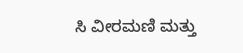ಸಿ ವೀರಮಣಿ ಮತ್ತು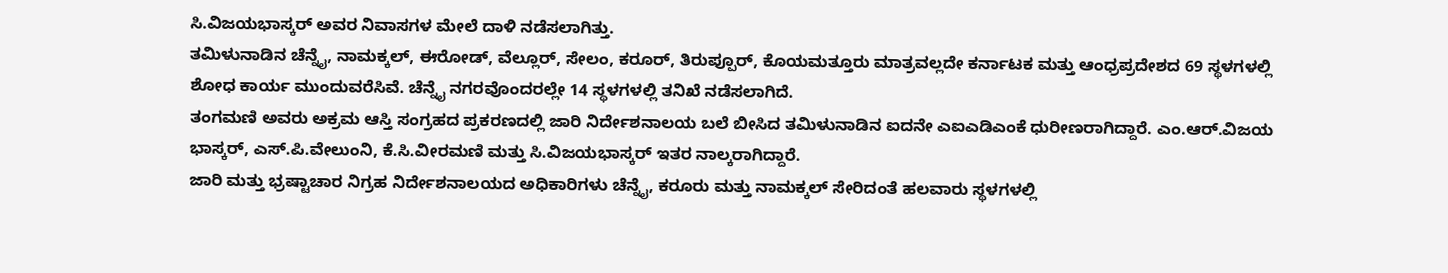ಸಿ.ವಿಜಯಭಾಸ್ಕರ್ ಅವರ ನಿವಾಸಗಳ ಮೇಲೆ ದಾಳಿ ನಡೆಸಲಾಗಿತ್ತು.
ತಮಿಳುನಾಡಿನ ಚೆನ್ನೈ, ನಾಮಕ್ಕಲ್, ಈರೋಡ್, ವೆಲ್ಲೂರ್, ಸೇಲಂ, ಕರೂರ್, ತಿರುಪ್ಪೂರ್, ಕೊಯಮತ್ತೂರು ಮಾತ್ರವಲ್ಲದೇ ಕರ್ನಾಟಕ ಮತ್ತು ಆಂಧ್ರಪ್ರದೇಶದ 69 ಸ್ಥಳಗಳಲ್ಲಿ ಶೋಧ ಕಾರ್ಯ ಮುಂದುವರೆಸಿವೆ. ಚೆನ್ನೈ ನಗರವೊಂದರಲ್ಲೇ 14 ಸ್ಥಳಗಳಲ್ಲಿ ತನಿಖೆ ನಡೆಸಲಾಗಿದೆ.
ತಂಗಮಣಿ ಅವರು ಅಕ್ರಮ ಆಸ್ತಿ ಸಂಗ್ರಹದ ಪ್ರಕರಣದಲ್ಲಿ ಜಾರಿ ನಿರ್ದೇಶನಾಲಯ ಬಲೆ ಬೀಸಿದ ತಮಿಳುನಾಡಿನ ಐದನೇ ಎಐಎಡಿಎಂಕೆ ಧುರೀಣರಾಗಿದ್ದಾರೆ. ಎಂ.ಆರ್.ವಿಜಯ ಭಾಸ್ಕರ್, ಎಸ್.ಪಿ.ವೇಲುಂನಿ, ಕೆ.ಸಿ.ವೀರಮಣಿ ಮತ್ತು ಸಿ.ವಿಜಯಭಾಸ್ಕರ್ ಇತರ ನಾಲ್ಕರಾಗಿದ್ದಾರೆ.
ಜಾರಿ ಮತ್ತು ಭ್ರಷ್ಟಾಚಾರ ನಿಗ್ರಹ ನಿರ್ದೇಶನಾಲಯದ ಅಧಿಕಾರಿಗಳು ಚೆನ್ನೈ, ಕರೂರು ಮತ್ತು ನಾಮಕ್ಕಲ್ ಸೇರಿದಂತೆ ಹಲವಾರು ಸ್ಥಳಗಳಲ್ಲಿ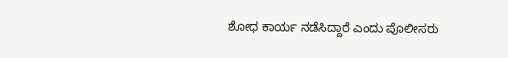ಶೋಧ ಕಾರ್ಯ ನಡೆಸಿದ್ದಾರೆ ಎಂದು ಪೊಲೀಸರು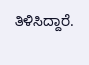ತಿಳಿಸಿದ್ದಾರೆ.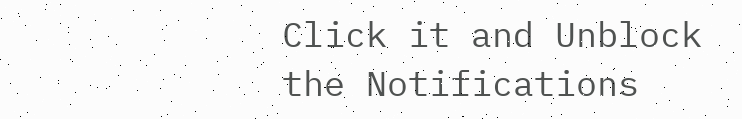Click it and Unblock the Notifications